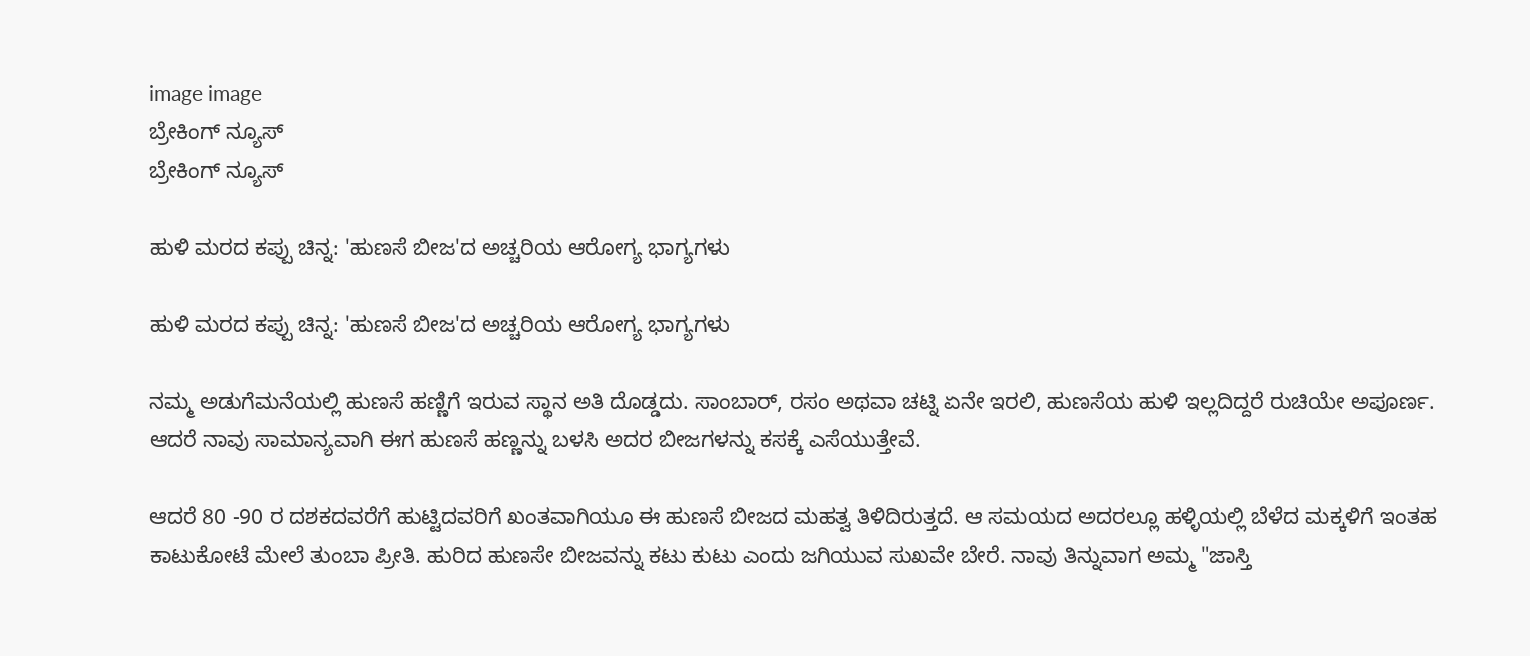image image
ಬ್ರೇಕಿಂಗ್ ನ್ಯೂಸ್
ಬ್ರೇಕಿಂಗ್ ನ್ಯೂಸ್

ಹುಳಿ ಮರದ ಕಪ್ಪು ಚಿನ್ನ: 'ಹುಣಸೆ ಬೀಜ'ದ ಅಚ್ಚರಿಯ ಆರೋಗ್ಯ ಭಾಗ್ಯಗಳು

ಹುಳಿ ಮರದ ಕಪ್ಪು ಚಿನ್ನ: 'ಹುಣಸೆ ಬೀಜ'ದ ಅಚ್ಚರಿಯ ಆರೋಗ್ಯ ಭಾಗ್ಯಗಳು

ನಮ್ಮ ಅಡುಗೆಮನೆಯಲ್ಲಿ ಹುಣಸೆ ಹಣ್ಣಿಗೆ ಇರುವ ಸ್ಥಾನ ಅತಿ ದೊಡ್ಡದು. ಸಾಂಬಾರ್, ರಸಂ ಅಥವಾ ಚಟ್ನಿ ಏನೇ ಇರಲಿ, ಹುಣಸೆಯ ಹುಳಿ ಇಲ್ಲದಿದ್ದರೆ ರುಚಿಯೇ ಅಪೂರ್ಣ. ಆದರೆ ನಾವು ಸಾಮಾನ್ಯವಾಗಿ ಈಗ ಹುಣಸೆ ಹಣ್ಣನ್ನು ಬಳಸಿ ಅದರ ಬೀಜಗಳನ್ನು ಕಸಕ್ಕೆ ಎಸೆಯುತ್ತೇವೆ.

ಆದರೆ 80 -90 ರ ದಶಕದವರೆಗೆ ಹುಟ್ಟಿದವರಿಗೆ ಖಂತವಾಗಿಯೂ ಈ ಹುಣಸೆ ಬೀಜದ ಮಹತ್ವ ತಿಳಿದಿರುತ್ತದೆ. ಆ ಸಮಯದ ಅದರಲ್ಲೂ ಹಳ್ಳಿಯಲ್ಲಿ ಬೆಳೆದ ಮಕ್ಕಳಿಗೆ ಇಂತಹ ಕಾಟುಕೋಟೆ ಮೇಲೆ ತುಂಬಾ ಪ್ರೀತಿ. ಹುರಿದ ಹುಣಸೇ ಬೀಜವನ್ನು ಕಟು ಕುಟು ಎಂದು ಜಗಿಯುವ ಸುಖವೇ ಬೇರೆ. ನಾವು ತಿನ್ನುವಾಗ ಅಮ್ಮ "ಜಾಸ್ತಿ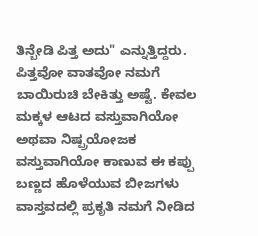ತಿನ್ಬೇಡಿ ಪಿತ್ತ ಅದು" ಎನ್ನುತ್ತಿದ್ದರು. ಪಿತ್ತವೋ ವಾತವೋ ನಮಗೆ ಬಾಯಿರುಚಿ ಬೇಕಿತ್ತು ಅಷ್ಟೆ. ಕೇವಲ ಮಕ್ಕಳ ಆಟದ ವಸ್ತುವಾಗಿಯೋ ಅಥವಾ ನಿಷ್ಪ್ರಯೋಜಕ ವಸ್ತುವಾಗಿಯೋ ಕಾಣುವ ಈ ಕಪ್ಪು ಬಣ್ಣದ ಹೊಳೆಯುವ ಬೀಜಗಳು ವಾಸ್ತವದಲ್ಲಿ ಪ್ರಕೃತಿ ನಮಗೆ ನೀಡಿದ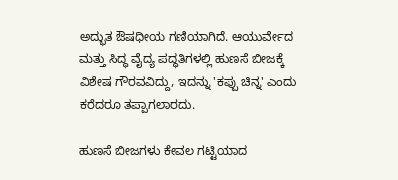ಅದ್ಭುತ ಔಷಧೀಯ ಗಣಿಯಾಗಿದೆ. ಆಯುರ್ವೇದ ಮತ್ತು ಸಿದ್ಧ ವೈದ್ಯ ಪದ್ಧತಿಗಳಲ್ಲಿ ಹುಣಸೆ ಬೀಜಕ್ಕೆ ವಿಶೇಷ ಗೌರವವಿದ್ದು, ಇದನ್ನು 'ಕಪ್ಪು ಚಿನ್ನ' ಎಂದು ಕರೆದರೂ ತಪ್ಪಾಗಲಾರದು.

ಹುಣಸೆ ಬೀಜಗಳು ಕೇವಲ ಗಟ್ಟಿಯಾದ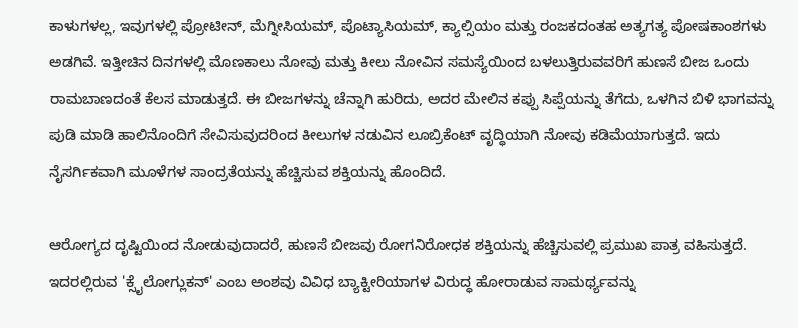ಕಾಳುಗಳಲ್ಲ, ಇವುಗಳಲ್ಲಿ ಪ್ರೋಟೀನ್, ಮೆಗ್ನೀಸಿಯಮ್, ಪೊಟ್ಯಾಸಿಯಮ್, ಕ್ಯಾಲ್ಸಿಯಂ ಮತ್ತು ರಂಜಕದಂತಹ ಅತ್ಯಗತ್ಯ ಪೋಷಕಾಂಶಗಳು ಅಡಗಿವೆ. ಇತ್ತೀಚಿನ ದಿನಗಳಲ್ಲಿ ಮೊಣಕಾಲು ನೋವು ಮತ್ತು ಕೀಲು ನೋವಿನ ಸಮಸ್ಯೆಯಿಂದ ಬಳಲುತ್ತಿರುವವರಿಗೆ ಹುಣಸೆ ಬೀಜ ಒಂದು ರಾಮಬಾಣದಂತೆ ಕೆಲಸ ಮಾಡುತ್ತದೆ. ಈ ಬೀಜಗಳನ್ನು ಚೆನ್ನಾಗಿ ಹುರಿದು, ಅದರ ಮೇಲಿನ ಕಪ್ಪು ಸಿಪ್ಪೆಯನ್ನು ತೆಗೆದು, ಒಳಗಿನ ಬಿಳಿ ಭಾಗವನ್ನು ಪುಡಿ ಮಾಡಿ ಹಾಲಿನೊಂದಿಗೆ ಸೇವಿಸುವುದರಿಂದ ಕೀಲುಗಳ ನಡುವಿನ ಲೂಬ್ರಿಕೆಂಟ್ ವೃದ್ಧಿಯಾಗಿ ನೋವು ಕಡಿಮೆಯಾಗುತ್ತದೆ. ಇದು ನೈಸರ್ಗಿಕವಾಗಿ ಮೂಳೆಗಳ ಸಾಂದ್ರತೆಯನ್ನು ಹೆಚ್ಚಿಸುವ ಶಕ್ತಿಯನ್ನು ಹೊಂದಿದೆ.

ಆರೋಗ್ಯದ ದೃಷ್ಟಿಯಿಂದ ನೋಡುವುದಾದರೆ, ಹುಣಸೆ ಬೀಜವು ರೋಗನಿರೋಧಕ ಶಕ್ತಿಯನ್ನು ಹೆಚ್ಚಿಸುವಲ್ಲಿ ಪ್ರಮುಖ ಪಾತ್ರ ವಹಿಸುತ್ತದೆ. ಇದರಲ್ಲಿರುವ 'ಕ್ಸೈಲೋಗ್ಲುಕನ್' ಎಂಬ ಅಂಶವು ವಿವಿಧ ಬ್ಯಾಕ್ಟೀರಿಯಾಗಳ ವಿರುದ್ಧ ಹೋರಾಡುವ ಸಾಮರ್ಥ್ಯವನ್ನು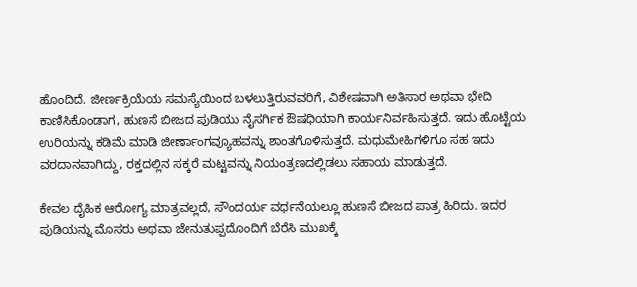ಹೊಂದಿದೆ. ಜೀರ್ಣಕ್ರಿಯೆಯ ಸಮಸ್ಯೆಯಿಂದ ಬಳಲುತ್ತಿರುವವರಿಗೆ, ವಿಶೇಷವಾಗಿ ಅತಿಸಾರ ಅಥವಾ ಭೇದಿ ಕಾಣಿಸಿಕೊಂಡಾಗ, ಹುಣಸೆ ಬೀಜದ ಪುಡಿಯು ನೈಸರ್ಗಿಕ ಔಷಧಿಯಾಗಿ ಕಾರ್ಯನಿರ್ವಹಿಸುತ್ತದೆ. ಇದು ಹೊಟ್ಟೆಯ ಉರಿಯನ್ನು ಕಡಿಮೆ ಮಾಡಿ ಜೀರ್ಣಾಂಗವ್ಯೂಹವನ್ನು ಶಾಂತಗೊಳಿಸುತ್ತದೆ. ಮಧುಮೇಹಿಗಳಿಗೂ ಸಹ ಇದು ವರದಾನವಾಗಿದ್ದು, ರಕ್ತದಲ್ಲಿನ ಸಕ್ಕರೆ ಮಟ್ಟವನ್ನು ನಿಯಂತ್ರಣದಲ್ಲಿಡಲು ಸಹಾಯ ಮಾಡುತ್ತದೆ.

ಕೇವಲ ದೈಹಿಕ ಆರೋಗ್ಯ ಮಾತ್ರವಲ್ಲದೆ, ಸೌಂದರ್ಯ ವರ್ಧನೆಯಲ್ಲೂ ಹುಣಸೆ ಬೀಜದ ಪಾತ್ರ ಹಿರಿದು. ಇದರ ಪುಡಿಯನ್ನು ಮೊಸರು ಅಥವಾ ಜೇನುತುಪ್ಪದೊಂದಿಗೆ ಬೆರೆಸಿ ಮುಖಕ್ಕೆ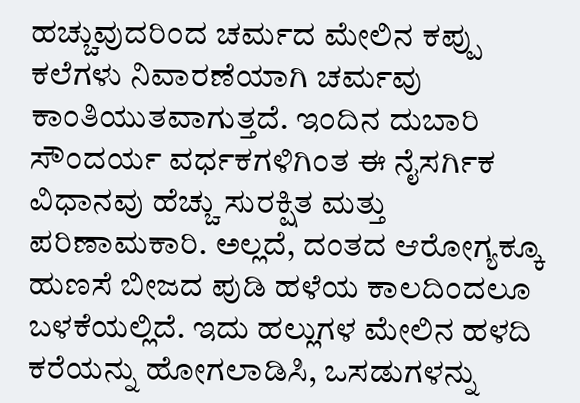ಹಚ್ಚುವುದರಿಂದ ಚರ್ಮದ ಮೇಲಿನ ಕಪ್ಪು ಕಲೆಗಳು ನಿವಾರಣೆಯಾಗಿ ಚರ್ಮವು ಕಾಂತಿಯುತವಾಗುತ್ತದೆ. ಇಂದಿನ ದುಬಾರಿ ಸೌಂದರ್ಯ ವರ್ಧಕಗಳಿಗಿಂತ ಈ ನೈಸರ್ಗಿಕ ವಿಧಾನವು ಹೆಚ್ಚು ಸುರಕ್ಷಿತ ಮತ್ತು ಪರಿಣಾಮಕಾರಿ. ಅಲ್ಲದೆ, ದಂತದ ಆರೋಗ್ಯಕ್ಕೂ ಹುಣಸೆ ಬೀಜದ ಪುಡಿ ಹಳೆಯ ಕಾಲದಿಂದಲೂ ಬಳಕೆಯಲ್ಲಿದೆ. ಇದು ಹಲ್ಲುಗಳ ಮೇಲಿನ ಹಳದಿ ಕರೆಯನ್ನು ಹೋಗಲಾಡಿಸಿ, ಒಸಡುಗಳನ್ನು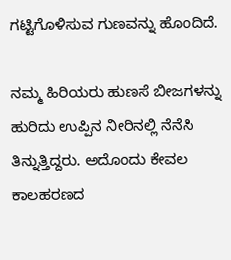ಗಟ್ಟಿಗೊಳಿಸುವ ಗುಣವನ್ನು ಹೊಂದಿದೆ.

ನಮ್ಮ ಹಿರಿಯರು ಹುಣಸೆ ಬೀಜಗಳನ್ನು ಹುರಿದು ಉಪ್ಪಿನ ನೀರಿನಲ್ಲಿ ನೆನೆಸಿ ತಿನ್ನುತ್ತಿದ್ದರು. ಅದೊಂದು ಕೇವಲ ಕಾಲಹರಣದ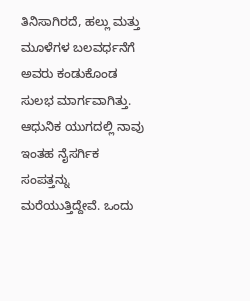ತಿನಿಸಾಗಿರದೆ, ಹಲ್ಲು ಮತ್ತು ಮೂಳೆಗಳ ಬಲವರ್ಧನೆಗೆ ಅವರು ಕಂಡುಕೊಂಡ ಸುಲಭ ಮಾರ್ಗವಾಗಿತ್ತು. ಆಧುನಿಕ ಯುಗದಲ್ಲಿ ನಾವು ಇಂತಹ ನೈಸರ್ಗಿಕ ಸಂಪತ್ತನ್ನು ಮರೆಯುತ್ತಿದ್ದೇವೆ. ಒಂದು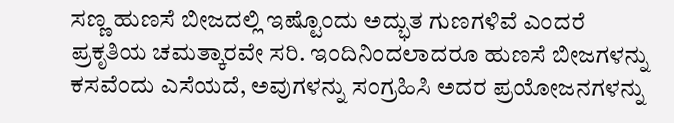ಸಣ್ಣ ಹುಣಸೆ ಬೀಜದಲ್ಲಿ ಇಷ್ಟೊಂದು ಅದ್ಭುತ ಗುಣಗಳಿವೆ ಎಂದರೆ ಪ್ರಕೃತಿಯ ಚಮತ್ಕಾರವೇ ಸರಿ. ಇಂದಿನಿಂದಲಾದರೂ ಹುಣಸೆ ಬೀಜಗಳನ್ನು ಕಸವೆಂದು ಎಸೆಯದೆ, ಅವುಗಳನ್ನು ಸಂಗ್ರಹಿಸಿ ಅದರ ಪ್ರಯೋಜನಗಳನ್ನು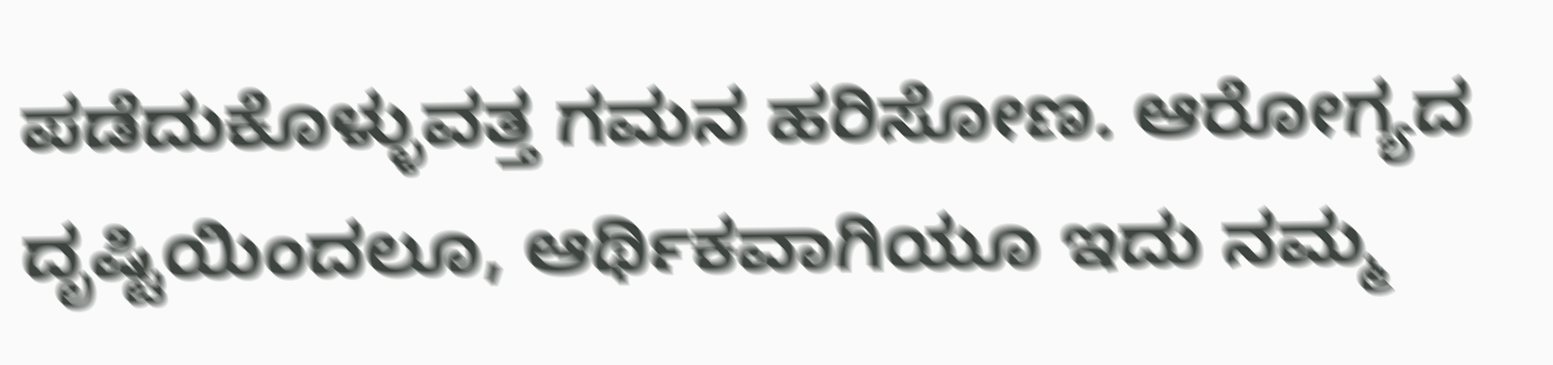ಪಡೆದುಕೊಳ್ಳುವತ್ತ ಗಮನ ಹರಿಸೋಣ. ಆರೋಗ್ಯದ ದೃಷ್ಟಿಯಿಂದಲೂ, ಆರ್ಥಿಕವಾಗಿಯೂ ಇದು ನಮ್ಮ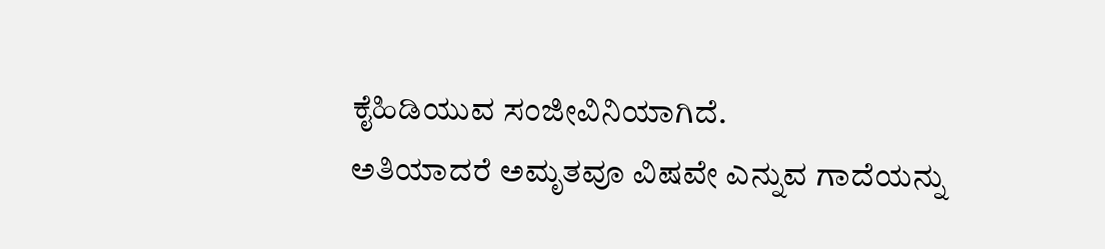ಕೈಹಿಡಿಯುವ ಸಂಜೀವಿನಿಯಾಗಿದೆ.
ಅತಿಯಾದರೆ ಅಮೃತವೂ ವಿಷವೇ ಎನ್ನುವ ಗಾದೆಯನ್ನು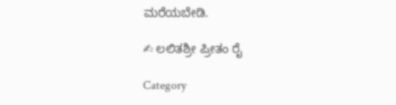ಮರೆಯಬೇಡಿ.

✍ ಲಲಿತಶ್ರೀ ಪ್ರೀತಂ ರೈ

Category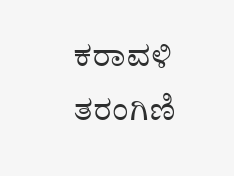ಕರಾವಳಿ ತರಂಗಿಣಿ